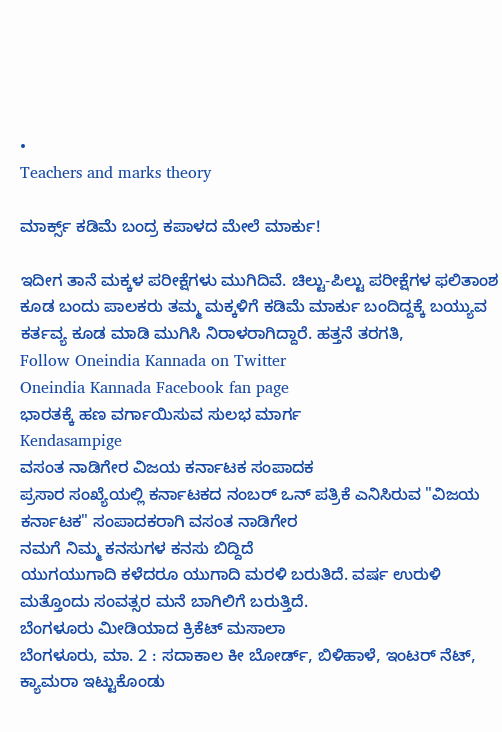•
Teachers and marks theory

ಮಾರ್ಕ್ಸ್ ಕಡಿಮೆ ಬಂದ್ರ ಕಪಾಳದ ಮೇಲೆ ಮಾರ್ಕು!

ಇದೀಗ ತಾನೆ ಮಕ್ಕಳ ಪರೀಕ್ಷೆಗಳು ಮುಗಿದಿವೆ. ಚಿಲ್ಟು-ಪಿಲ್ಟು ಪರೀಕ್ಷೆಗಳ ಫಲಿತಾಂಶ ಕೂಡ ಬಂದು ಪಾಲಕರು ತಮ್ಮ ಮಕ್ಕಳಿಗೆ ಕಡಿಮೆ ಮಾರ್ಕು ಬಂದಿದ್ದಕ್ಕೆ ಬಯ್ಯುವ ಕರ್ತವ್ಯ ಕೂಡ ಮಾಡಿ ಮುಗಿಸಿ ನಿರಾಳರಾಗಿದ್ದಾರೆ. ಹತ್ತನೆ ತರಗತಿ,
Follow Oneindia Kannada on Twitter
Oneindia Kannada Facebook fan page
ಭಾರತಕ್ಕೆ ಹಣ ವರ್ಗಾಯಿಸುವ ಸುಲಭ ಮಾರ್ಗ
Kendasampige
ವಸಂತ ನಾಡಿಗೇರ ವಿಜಯ ಕರ್ನಾಟಕ ಸಂಪಾದಕ
ಪ್ರಸಾರ ಸಂಖ್ಯೆಯಲ್ಲಿ ಕರ್ನಾಟಕದ ನಂಬರ್ ಒನ್ ಪತ್ರಿಕೆ ಎನಿಸಿರುವ "ವಿಜಯ ಕರ್ನಾಟಕ" ಸಂಪಾದಕರಾಗಿ ವಸಂತ ನಾಡಿಗೇರ
ನಮಗೆ ನಿಮ್ಮ ಕನಸುಗಳ ಕನಸು ಬಿದ್ದಿದೆ
ಯುಗಯುಗಾದಿ ಕಳೆದರೂ ಯುಗಾದಿ ಮರಳಿ ಬರುತಿದೆ. ವರ್ಷ ಉರುಳಿ ಮತ್ತೊಂದು ಸಂವತ್ಸರ ಮನೆ ಬಾಗಿಲಿಗೆ ಬರುತ್ತಿದೆ.
ಬೆಂಗಳೂರು ಮೀಡಿಯಾದ ಕ್ರಿಕೆಟ್ ಮಸಾಲಾ
ಬೆಂಗಳೂರು, ಮಾ. 2 : ಸದಾಕಾಲ ಕೀ ಬೋರ್ಡ್, ಬಿಳಿಹಾಳೆ, ಇಂಟರ್ ನೆಟ್, ಕ್ಯಾಮರಾ ಇಟ್ಟುಕೊಂಡು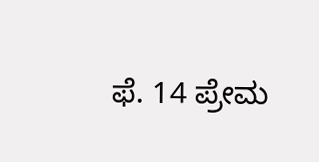ಫೆ. 14 ಪ್ರೇಮ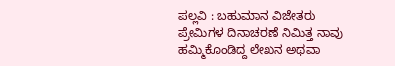ಪಲ್ಲವಿ : ಬಹುಮಾನ ವಿಜೇತರು
ಪ್ರೇಮಿಗಳ ದಿನಾಚರಣೆ ನಿಮಿತ್ತ ನಾವು ಹಮ್ಮಿಕೊಂಡಿದ್ದ ಲೇಖನ ಅಥವಾ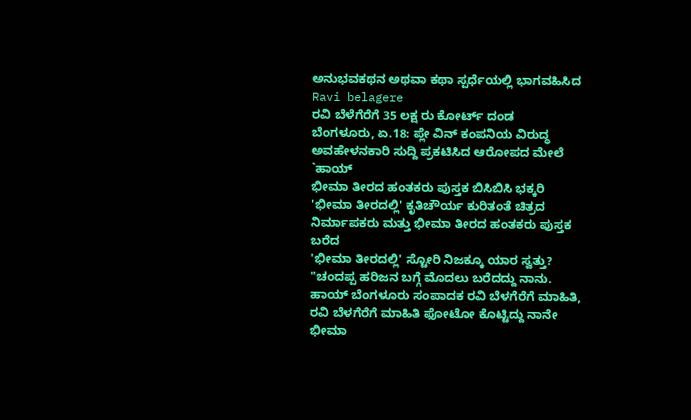ಅನುಭವಕಥನ ಅಥವಾ ಕಥಾ ಸ್ಪರ್ಧೆಯಲ್ಲಿ ಭಾಗವಹಿಸಿದ
Ravi belagere
ರವಿ ಬೆಳೆಗೆರೆಗೆ 35 ಲಕ್ಷ ರು ಕೋರ್ಟ್ ದಂಡ
ಬೆಂಗಳೂರು, ಏ.18: ಪ್ಲೇ ವಿನ್ ಕಂಪನಿಯ ವಿರುದ್ಧ ಅವಹೇಳನಕಾರಿ ಸುದ್ದಿ ಪ್ರಕಟಿಸಿದ ಆರೋಪದ ಮೇಲೆ `ಹಾಯ್
ಭೀಮಾ ತೀರದ ಹಂತಕರು ಪುಸ್ತಕ ಬಿಸಿಬಿಸಿ ಭಕ್ಕರಿ
'ಭೀಮಾ ತೀರದಲ್ಲಿ' ಕೃತಿಚೌರ್ಯ ಕುರಿತಂತೆ ಚಿತ್ರದ ನಿರ್ಮಾಪಕರು ಮತ್ತು ಭೀಮಾ ತೀರದ ಹಂತಕರು ಪುಸ್ತಕ ಬರೆದ
'ಭೀಮಾ ತೀರದಲ್ಲಿ' ಸ್ಟೋರಿ ನಿಜಕ್ಕೂ ಯಾರ ಸ್ವತ್ತು?
"ಚಂದಪ್ಪ ಹರಿಜನ ಬಗ್ಗೆ ಮೊದಲು ಬರೆದದ್ದು ನಾನು. ಹಾಯ್ ಬೆಂಗಳೂರು ಸಂಪಾದಕ ರವಿ ಬೆಳಗೆರೆಗೆ ಮಾಹಿತಿ,
ರವಿ ಬೆಳಗೆರೆಗೆ ಮಾಹಿತಿ ಫೋಟೋ ಕೊಟ್ಟಿದ್ದು ನಾನೇ
ಭೀಮಾ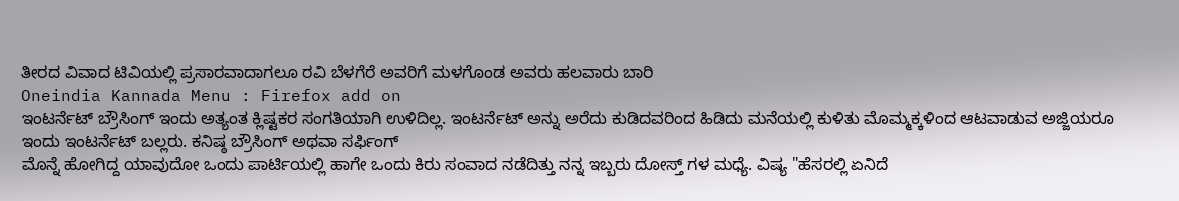ತೀರದ ವಿವಾದ ಟಿವಿಯಲ್ಲಿ ಪ್ರಸಾರವಾದಾಗಲೂ ರವಿ ಬೆಳಗೆರೆ ಅವರಿಗೆ ಮಳಗೊಂಡ ಅವರು ಹಲವಾರು ಬಾರಿ
Oneindia Kannada Menu : Firefox add on
ಇಂಟರ್ನೆಟ್ ಬ್ರೌಸಿಂಗ್‌ ಇಂದು ಅತ್ಯಂತ ಕ್ಲಿಷ್ಟಕರ ಸಂಗತಿಯಾಗಿ ಉಳಿದಿಲ್ಲ. ಇಂಟರ್ನೆಟ್ ಅನ್ನು ಅರೆದು ಕುಡಿದವರಿಂದ ಹಿಡಿದು ಮನೆಯಲ್ಲಿ ಕುಳಿತು ಮೊಮ್ಮಕ್ಕಳಿಂದ ಆಟವಾಡುವ ಅಜ್ಜಿಯರೂ ಇಂದು ಇಂಟರ್ನೆಟ್ ಬಲ್ಲರು. ಕನಿಷ್ಠ ಬ್ರೌಸಿಂಗ್ ಅಥವಾ ಸರ್ಫಿಂಗ್
ಮೊನ್ನೆ ಹೋಗಿದ್ದ ಯಾವುದೋ ಒಂದು ಪಾರ್ಟಿಯಲ್ಲಿ ಹಾಗೇ ಒಂದು ಕಿರು ಸಂವಾದ ನಡೆದಿತ್ತು ನನ್ನ ಇಬ್ಬರು ದೋಸ್ತ್ ಗಳ ಮಧ್ಯೆ. ವಿಷ್ಯ "ಹೆಸರಲ್ಲಿ ಏನಿದೆ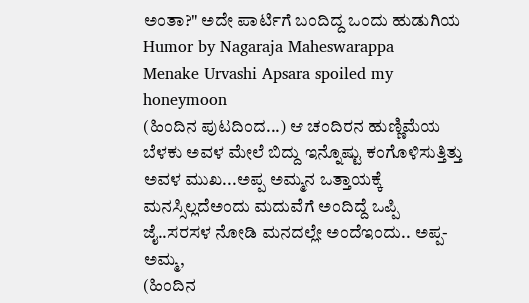ಅಂತಾ?" ಅದೇ ಪಾರ್ಟಿಗೆ ಬಂದಿದ್ದ ಒಂದು ಹುಡುಗಿಯ
Humor by Nagaraja Maheswarappa
Menake Urvashi Apsara spoiled my honeymoon
(ಹಿಂದಿನ ಪುಟದಿಂದ...) ಆ ಚಂದಿರನ ಹುಣ್ಣಿಮೆಯ ಬೆಳಕು ಅವಳ ಮೇಲೆ ಬಿದ್ದು ಇನ್ನೊಷ್ಟು ಕಂಗೊಳಿಸುತ್ತಿತ್ತು ಅವಳ ಮುಖ...ಅಪ್ಪ ಅಮ್ಮನ ಒತ್ತಾಯಕ್ಕೆ ಮನಸ್ಸಿಲ್ಲದೆಅಂದು ಮದುವೆಗೆ ಅಂದಿದ್ದೆ ಒಪ್ಪಿ ಜೈ..ಸರಸಳ ನೋಡಿ ಮನದಲ್ಲೇ ಅಂದೆಇಂದು.. ಅಪ್ಪ-ಅಮ್ಮ,
(ಹಿಂದಿನ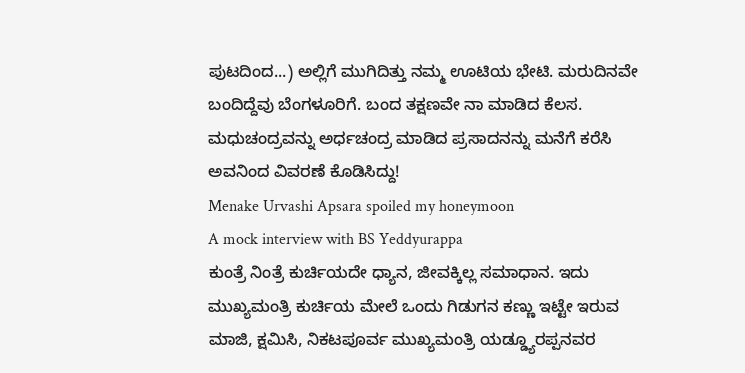ಪುಟದಿಂದ...) ಅಲ್ಲಿಗೆ ಮುಗಿದಿತ್ತು ನಮ್ಮ ಊಟಿಯ ಭೇಟಿ. ಮರುದಿನವೇ ಬಂದಿದ್ದೆವು ಬೆಂಗಳೂರಿಗೆ. ಬಂದ ತಕ್ಷಣವೇ ನಾ ಮಾಡಿದ ಕೆಲಸ. ಮಧುಚಂದ್ರವನ್ನು ಅರ್ಧಚಂದ್ರ ಮಾಡಿದ ಪ್ರಸಾದನನ್ನು ಮನೆಗೆ ಕರೆಸಿ ಅವನಿಂದ ವಿವರಣೆ ಕೊಡಿಸಿದ್ದು!
Menake Urvashi Apsara spoiled my honeymoon
A mock interview with BS Yeddyurappa
ಕುಂತ್ರೆ ನಿಂತ್ರೆ ಕುರ್ಚಿಯದೇ ಧ್ಯಾನ, ಜೀವಕ್ಕಿಲ್ಲ ಸಮಾಧಾನ. ಇದು ಮುಖ್ಯಮಂತ್ರಿ ಕುರ್ಚಿಯ ಮೇಲೆ ಒಂದು ಗಿಡುಗನ ಕಣ್ಣು ಇಟ್ಟೇ ಇರುವ ಮಾಜಿ, ಕ್ಷಮಿಸಿ, ನಿಕಟಪೂರ್ವ ಮುಖ್ಯಮಂತ್ರಿ ಯಡ್ಡ್ಯೂರಪ್ಪನವರ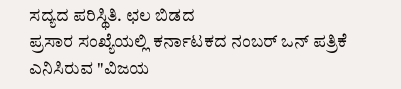ಸದ್ಯದ ಪರಿಸ್ಥಿತಿ. ಛಲ ಬಿಡದ
ಪ್ರಸಾರ ಸಂಖ್ಯೆಯಲ್ಲಿ ಕರ್ನಾಟಕದ ನಂಬರ್ ಒನ್ ಪತ್ರಿಕೆ ಎನಿಸಿರುವ "ವಿಜಯ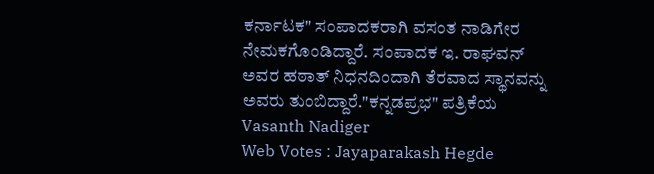ಕರ್ನಾಟಕ" ಸಂಪಾದಕರಾಗಿ ವಸಂತ ನಾಡಿಗೇರ ನೇಮಕಗೊಂಡಿದ್ದಾರೆ. ಸಂಪಾದಕ ಇ. ರಾಘವನ್ ಅವರ ಹಠಾತ್ ನಿಧನದಿಂದಾಗಿ ತೆರವಾದ ಸ್ಥಾನವನ್ನು ಅವರು ತುಂಬಿದ್ದಾರೆ."ಕನ್ನಡಪ್ರಭ" ಪತ್ರಿಕೆಯ
Vasanth Nadiger
Web Votes : Jayaparakash Hegde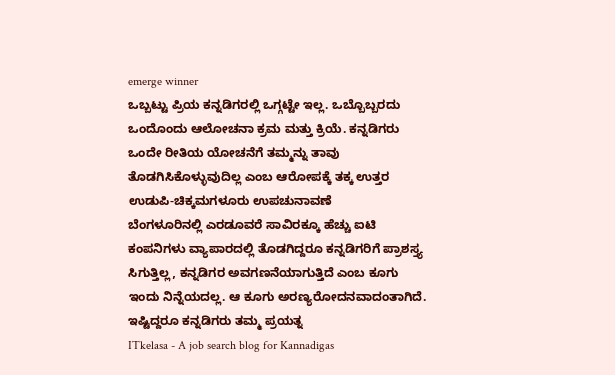emerge winner
ಒಬ್ಬಟ್ಟು ಪ್ರಿಯ ಕನ್ನಡಿಗರಲ್ಲಿ ಒಗ್ಗಟ್ಟೇ ಇಲ್ಲ. ಒಬ್ಬೊಬ್ಬರದು ಒಂದೊಂದು ಆಲೋಚನಾ ಕ್ರಮ ಮತ್ತು ಕ್ರಿಯೆ. ಕನ್ನಡಿಗರು ಒಂದೇ ರೀತಿಯ ಯೋಚನೆಗೆ ತಮ್ಮನ್ನು ತಾವು ತೊಡಗಿಸಿಕೊಳ್ಳುವುದಿಲ್ಲ ಎಂಬ ಆರೋಪಕ್ಕೆ ತಕ್ಕ ಉತ್ತರ ಉಡುಪಿ-ಚಿಕ್ಕಮಗಳೂರು ಉಪಚುನಾವಣೆ
ಬೆಂಗಳೂರಿನಲ್ಲಿ ಎರಡೂವರೆ ಸಾವಿರಕ್ಕೂ ಹೆಚ್ಚು ಐಟಿ ಕಂಪನಿಗಳು ವ್ಯಾಪಾರದಲ್ಲಿ ತೊಡಗಿದ್ದರೂ ಕನ್ನಡಿಗರಿಗೆ ಪ್ರಾಶಸ್ತ್ಯ ಸಿಗುತ್ತಿಲ್ಲ, ಕನ್ನಡಿಗರ ಅವಗಣನೆಯಾಗುತ್ತಿದೆ ಎಂಬ ಕೂಗು ಇಂದು ನಿನ್ನೆಯದಲ್ಲ. ಆ ಕೂಗು ಅರಣ್ಯರೋದನವಾದಂತಾಗಿದೆ. ಇಷ್ಟಿದ್ದರೂ ಕನ್ನಡಿಗರು ತಮ್ಮ ಪ್ರಯತ್ನ
ITkelasa - A job search blog for Kannadigas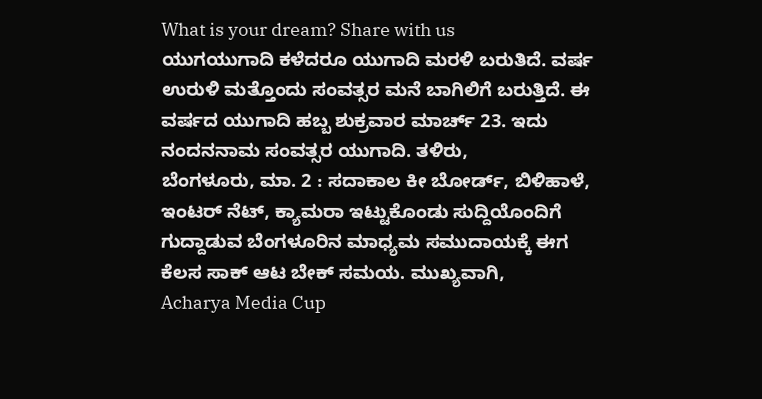What is your dream? Share with us
ಯುಗಯುಗಾದಿ ಕಳೆದರೂ ಯುಗಾದಿ ಮರಳಿ ಬರುತಿದೆ. ವರ್ಷ ಉರುಳಿ ಮತ್ತೊಂದು ಸಂವತ್ಸರ ಮನೆ ಬಾಗಿಲಿಗೆ ಬರುತ್ತಿದೆ. ಈ ವರ್ಷದ ಯುಗಾದಿ ಹಬ್ಬ ಶುಕ್ರವಾರ ಮಾರ್ಚ್ 23. ಇದು ನಂದನನಾಮ ಸಂವತ್ಸರ ಯುಗಾದಿ. ತಳಿರು,
ಬೆಂಗಳೂರು, ಮಾ. 2 : ಸದಾಕಾಲ ಕೀ ಬೋರ್ಡ್, ಬಿಳಿಹಾಳೆ, ಇಂಟರ್ ನೆಟ್, ಕ್ಯಾಮರಾ ಇಟ್ಟುಕೊಂಡು ಸುದ್ದಿಯೊಂದಿಗೆ ಗುದ್ದಾಡುವ ಬೆಂಗಳೂರಿನ ಮಾಧ್ಯಮ ಸಮುದಾಯಕ್ಕೆ ಈಗ ಕೆಲಸ ಸಾಕ್ ಆಟ ಬೇಕ್ ಸಮಯ. ಮುಖ್ಯವಾಗಿ,
Acharya Media Cup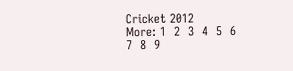Cricket 2012
More: 1  2  3  4  5  6  7  8  9